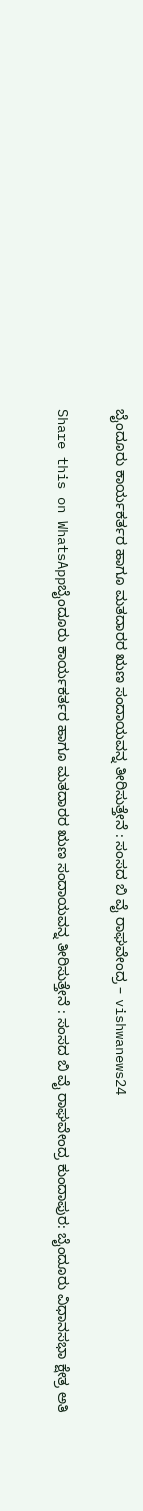ಬೈಂದೂರು ಕಾರ್ಯಕರ್ತರ ಹಾಗೂ ಮತದಾರರ ಋಣ ಸಂದಾಯವನ್ನ ತೀರಿಸುತ್ತೇನೆ : ಸಂಸದ ಬಿ ವೈ ರಾಘವೇಂದ್ರ – vishwanews24

Share this on WhatsAppಬೈಂದೂರು ಕಾರ್ಯಕರ್ತರ ಹಾಗೂ ಮತದಾರರ ಋಣ ಸಂದಾಯವನ್ನ ತೀರಿಸುತ್ತೇನೆ : ಸಂಸದ ಬಿ ವೈ ರಾಘವೇಂದ್ರ ಕುಂದಾಪುರ: ಬೈಂದೂರು ವಿಧಾನಸಭಾ ಕ್ಷೇತ್ರ ಅತಿ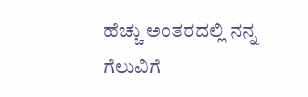ಹೆಚ್ಚು ಅಂತರದಲ್ಲಿ ನನ್ನ ಗೆಲುವಿಗೆ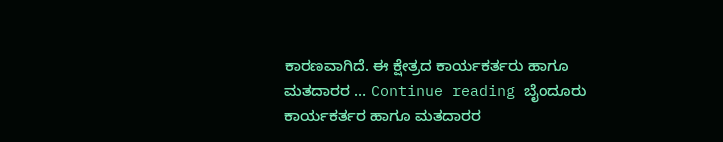ಕಾರಣವಾಗಿದೆ. ಈ ಕ್ಷೇತ್ರದ ಕಾರ್ಯಕರ್ತರು ಹಾಗೂ ಮತದಾರರ … Continue reading ಬೈಂದೂರು ಕಾರ್ಯಕರ್ತರ ಹಾಗೂ ಮತದಾರರ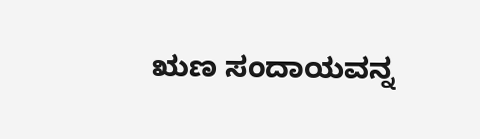ಋಣ ಸಂದಾಯವನ್ನ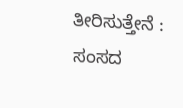ತೀರಿಸುತ್ತೇನೆ : ಸಂಸದ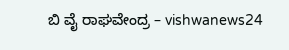ಬಿ ವೈ ರಾಘವೇಂದ್ರ – vishwanews24